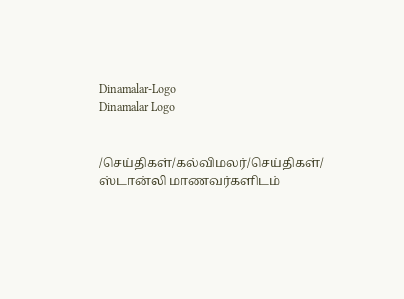Dinamalar-Logo
Dinamalar Logo


/செய்திகள்/கல்விமலர்/செய்திகள்/ ஸ்டான்லி மாணவர்களிடம்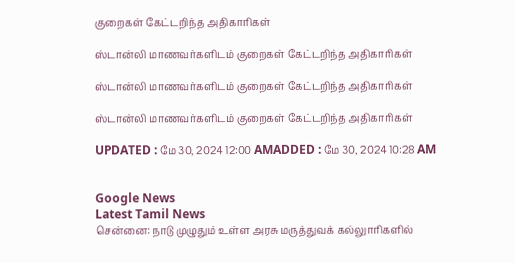குறைகள் கேட்டறிந்த அதிகாரிகள்

ஸ்டான்லி மாணவர்களிடம் குறைகள் கேட்டறிந்த அதிகாரிகள்

ஸ்டான்லி மாணவர்களிடம் குறைகள் கேட்டறிந்த அதிகாரிகள்

ஸ்டான்லி மாணவர்களிடம் குறைகள் கேட்டறிந்த அதிகாரிகள்

UPDATED : மே 30, 2024 12:00 AMADDED : மே 30, 2024 10:28 AM


Google News
Latest Tamil News
சென்னை: நாடு முழுதும் உள்ள அரசு மருத்துவக் கல்லுாரிகளில்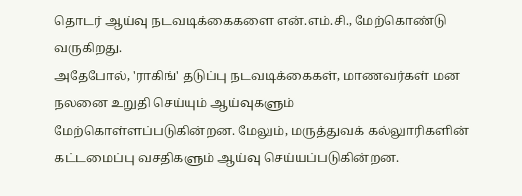தொடர் ஆய்வு நடவடிக்கைகளை என்.எம்.சி., மேற்கொண்டு வருகிறது.
அதேபோல், 'ராகிங்' தடுப்பு நடவடிக்கைகள், மாணவர்கள் மன நலனை உறுதி செய்யும் ஆய்வுகளும் மேற்கொள்ளப்படுகின்றன. மேலும், மருத்துவக் கல்லுாரிகளின் கட்டமைப்பு வசதிகளும் ஆய்வு செய்யப்படுகின்றன.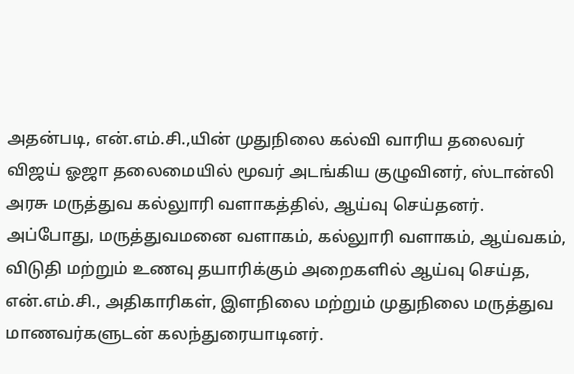அதன்படி, என்.எம்.சி.,யின் முதுநிலை கல்வி வாரிய தலைவர் விஜய் ஓஜா தலைமையில் மூவர் அடங்கிய குழுவினர், ஸ்டான்லி அரசு மருத்துவ கல்லுாரி வளாகத்தில், ஆய்வு செய்தனர். அப்போது, மருத்துவமனை வளாகம், கல்லுாரி வளாகம், ஆய்வகம், விடுதி மற்றும் உணவு தயாரிக்கும் அறைகளில் ஆய்வு செய்த, என்.எம்.சி., அதிகாரிகள், இளநிலை மற்றும் முதுநிலை மருத்துவ மாணவர்களுடன் கலந்துரையாடினர்.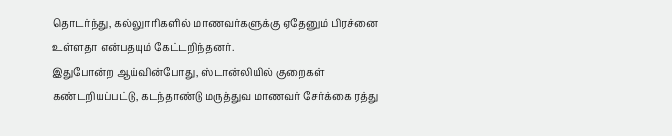தொடர்ந்து, கல்லுாரிகளில் மாணவர்களுக்கு ஏதேனும் பிரச்னை உள்ளதா என்பதயும் கேட்டறிந்தனர்.
இதுபோன்ற ஆய்வின்போது, ஸ்டான்லியில் குறைகள் கண்டறியப்பட்டு, கடந்தாண்டு மருத்துவ மாணவர் சேர்க்கை ரத்து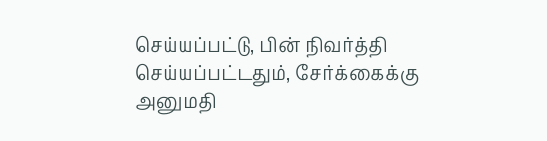செய்யப்பட்டு, பின் நிவர்த்தி செய்யப்பட்டதும், சேர்க்கைக்கு அனுமதி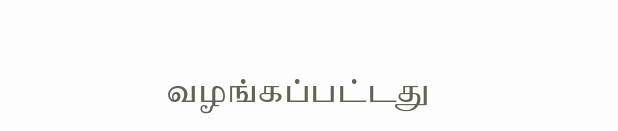வழங்கப்பட்டது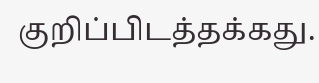குறிப்பிடத்தக்கது.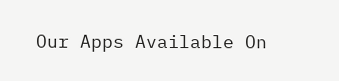Our Apps Available On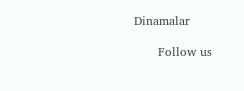Dinamalar

      Follow us